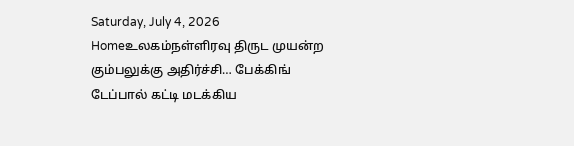Saturday, July 4, 2026
Homeஉலகம்நள்ளிரவு திருட முயன்ற கும்பலுக்கு அதிர்ச்சி… பேக்கிங் டேப்பால் கட்டி மடக்கிய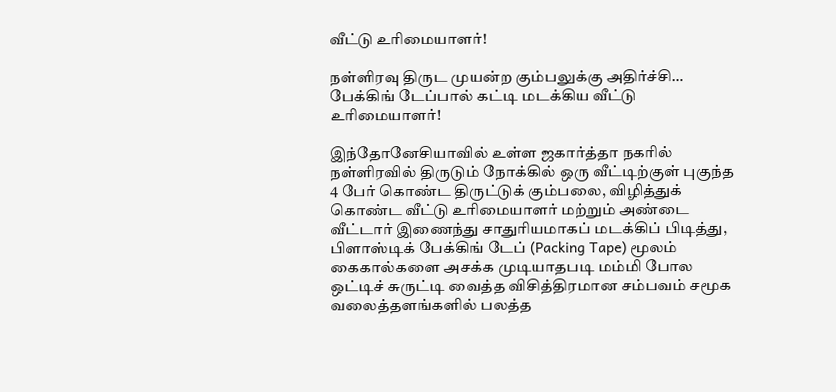வீட்டு உரிமையாளர்!

நள்ளிரவு திருட முயன்ற கும்பலுக்கு அதிர்ச்சி… பேக்கிங் டேப்பால் கட்டி மடக்கிய வீட்டு உரிமையாளர்!

இந்தோனேசியாவில் உள்ள ஜகார்த்தா நகரில் நள்ளிரவில் திருடும் நோக்கில் ஒரு வீட்டிற்குள் புகுந்த 4 பேர் கொண்ட திருட்டுக் கும்பலை, விழித்துக் கொண்ட வீட்டு உரிமையாளர் மற்றும் அண்டை வீட்டார் இணைந்து சாதுரியமாகப் மடக்கிப் பிடித்து, பிளாஸ்டிக் பேக்கிங் டேப் (Packing Tape) மூலம் கைகால்களை அசக்க முடியாதபடி மம்மி போல ஒட்டிச் சுருட்டி வைத்த விசித்திரமான சம்பவம் சமூக வலைத்தளங்களில் பலத்த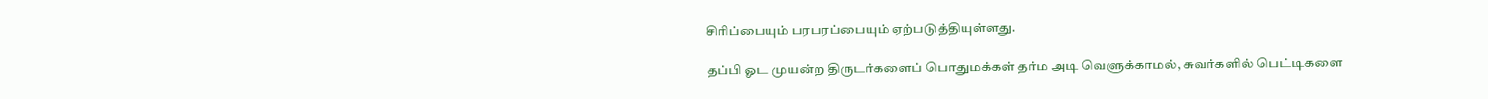சிரிப்பையும் பரபரப்பையும் ஏற்படுத்தியுள்ளது.

தப்பி ஓட முயன்ற திருடர்களைப் பொதுமக்கள் தர்ம அடி வெளுக்காமல், சுவர்களில் பெட்டிகளை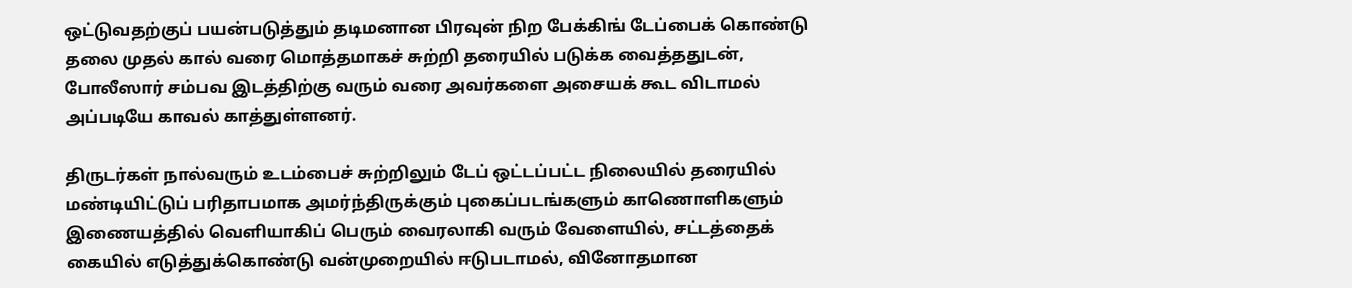ஒட்டுவதற்குப் பயன்படுத்தும் தடிமனான பிரவுன் நிற பேக்கிங் டேப்பைக் கொண்டு தலை முதல் கால் வரை மொத்தமாகச் சுற்றி தரையில் படுக்க வைத்ததுடன், போலீஸார் சம்பவ இடத்திற்கு வரும் வரை அவர்களை அசையக் கூட விடாமல் அப்படியே காவல் காத்துள்ளனர்.

திருடர்கள் நால்வரும் உடம்பைச் சுற்றிலும் டேப் ஒட்டப்பட்ட நிலையில் தரையில் மண்டியிட்டுப் பரிதாபமாக அமர்ந்திருக்கும் புகைப்படங்களும் காணொளிகளும் இணையத்தில் வெளியாகிப் பெரும் வைரலாகி வரும் வேளையில், சட்டத்தைக் கையில் எடுத்துக்கொண்டு வன்முறையில் ஈடுபடாமல், வினோதமான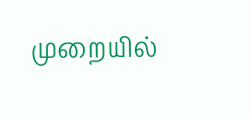முறையில்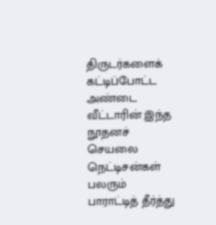திருடர்களைக் கட்டிப்போட்ட அண்டை வீட்டாரின் இந்த நூதனச் செயலை நெட்டிசன்கள் பலரும் பாராட்டித் தீர்த்து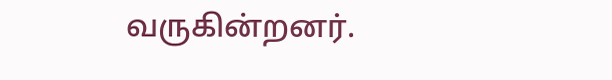வருகின்றனர்.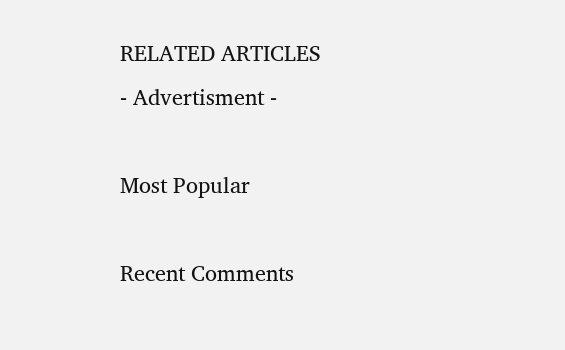RELATED ARTICLES
- Advertisment -

Most Popular

Recent Comments